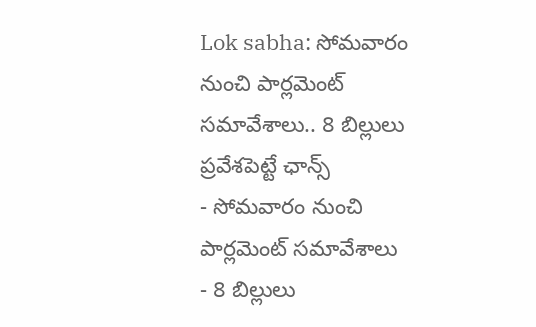Lok sabha: సోమవారం నుంచి పార్లమెంట్ సమావేశాలు.. 8 బిల్లులు ప్రవేశపెట్టే ఛాన్స్
- సోమవారం నుంచి పార్లమెంట్ సమావేశాలు
- 8 బిల్లులు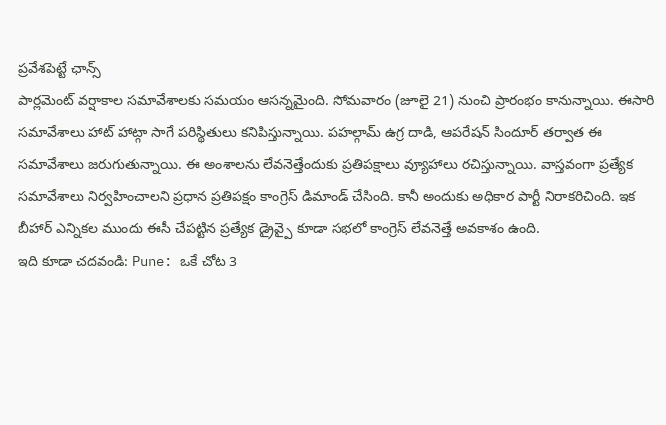ప్రవేశపెట్టే ఛాన్స్
పార్లమెంట్ వర్షాకాల సమావేశాలకు సమయం ఆసన్నమైంది. సోమవారం (జూలై 21) నుంచి ప్రారంభం కానున్నాయి. ఈసారి సమావేశాలు హాట్ హాట్గా సాగే పరిస్థితులు కనిపిస్తున్నాయి. పహల్గామ్ ఉగ్ర దాడి, ఆపరేషన్ సిందూర్ తర్వాత ఈ సమావేశాలు జరుగుతున్నాయి. ఈ అంశాలను లేవనెత్తేందుకు ప్రతిపక్షాలు వ్యూహాలు రచిస్తున్నాయి. వాస్తవంగా ప్రత్యేక సమావేశాలు నిర్వహించాలని ప్రధాన ప్రతిపక్షం కాంగ్రెస్ డిమాండ్ చేసింది. కానీ అందుకు అధికార పార్టీ నిరాకరిచింది. ఇక బీహార్ ఎన్నికల ముందు ఈసీ చేపట్టిన ప్రత్యేక డ్రైవ్పై కూడా సభలో కాంగ్రెస్ లేవనెత్తే అవకాశం ఉంది.
ఇది కూడా చదవండి: Pune: ఒకే చోట 3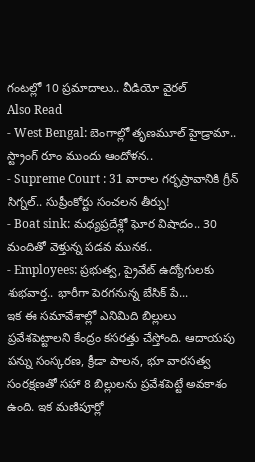గంటల్లో 10 ప్రమాదాలు.. వీడియో వైరల్
Also Read
- West Bengal: బెంగాల్లో తృణమూల్ హైడ్రామా.. స్ట్రాంగ్ రూం ముందు ఆందోళన..
- Supreme Court : 31 వారాల గర్భస్రావానికి గ్రీన్ సిగ్నల్.. సుప్రీంకోర్టు సంచలన తీర్పు!
- Boat sink: మధ్యప్రదేశ్లో ఘోర విషాదం.. 30 మందితో వెళ్తున్న పడవ మునక..
- Employees: ప్రభుత్వ, ప్రైవేట్ ఉద్యోగులకు శుభవార్త.. భారీగా పెరగనున్న బేసిక్ పే...
ఇక ఈ సమావేశాల్లో ఎనిమిది బిల్లులు ప్రవేశపెట్టాలని కేంద్రం కసరత్తు చేస్తోంది. ఆదాయపు పన్ను సంస్కరణ, క్రీడా పాలన, భూ వారసత్వ సంరక్షణతో సహా 8 బిల్లులను ప్రవేశపెట్టే అవకాశం ఉంది. ఇక మణిపూర్లో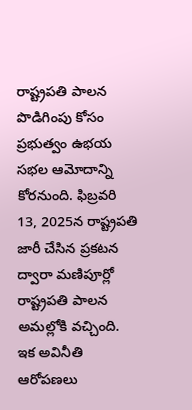రాష్ట్రపతి పాలన పొడిగింపు కోసం ప్రభుత్వం ఉభయ సభల ఆమోదాన్ని కోరనుంది. ఫిబ్రవరి 13, 2025న రాష్ట్రపతి జారీ చేసిన ప్రకటన ద్వారా మణిపూర్లో రాష్ట్రపతి పాలన అమల్లోకి వచ్చింది. ఇక అవినీతి ఆరోపణలు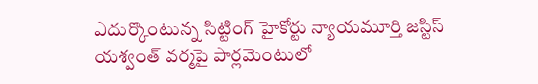ఎదుర్కొంటున్న సిట్టింగ్ హైకోర్టు న్యాయమూర్తి జస్టిస్ యశ్వంత్ వర్మపై పార్లమెంటులో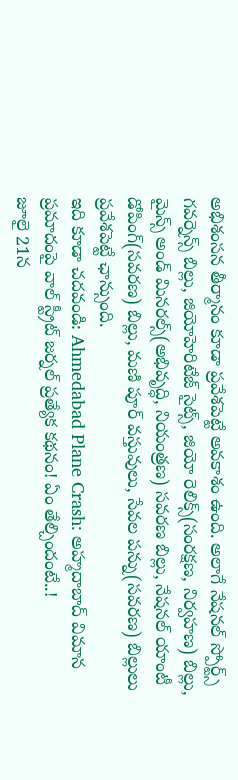అభిశంసన తీర్మానం కూడా ప్రవేశపెట్టే అవకాశం ఉంది. అలాగే నేషనల్ స్పోర్ట్స్ గవర్నెన్స్ బిల్లు, జియోహెరిటేజ్ సైట్స్, జియో రెలిక్స్(సంరక్షణ, నిర్వహణ) బిల్లు, మైన్స్ అండ్ మినరల్స్(అభివృద్ధి, నియంత్రణ) సవరణ బిల్లు, నేషనల్ యాంటీ డోపింగ్(సవరణ) బిల్లు, మణి పూర్ వస్తువులు, సేవల పన్ను(సవరణ) బిల్లులు ప్రవేశపెట్టే ఛాన్సుంది.
ఇది కూడా చదవండి: Ahmedabad Plane Crash: అహ్మదాబాద్ విమాన ప్రమాదంపై వాల్ స్ట్రీట్ జర్నల్ ప్రత్యేక కథనం! ఏం తేల్చిందంటే..!
జూలై 21న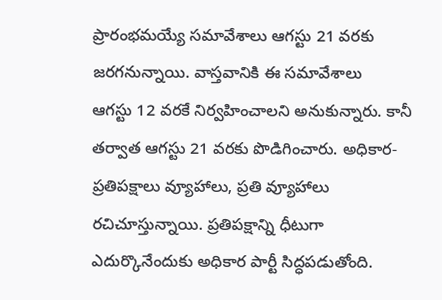ప్రారంభమయ్యే సమావేశాలు ఆగస్టు 21 వరకు జరగనున్నాయి. వాస్తవానికి ఈ సమావేశాలు
ఆగస్టు 12 వరకే నిర్వహించాలని అనుకున్నారు. కానీ తర్వాత ఆగస్టు 21 వరకు పొడిగించారు. అధికార-ప్రతిపక్షాలు వ్యూహాలు, ప్రతి వ్యూహాలు రచిచూస్తున్నాయి. ప్రతిపక్షాన్ని ధీటుగా ఎదుర్కొనేందుకు అధికార పార్టీ సిద్ధపడుతోంది.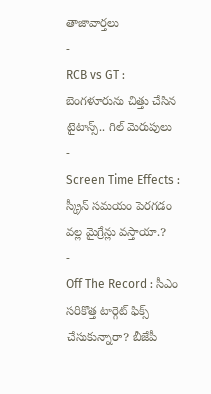తాజావార్తలు
-
RCB vs GT : బెంగళూరును చిత్తు చేసిన టైటాన్స్.. గిల్ మెరుపులు
-
Screen Time Effects : స్క్రీన్ సమయం పెరగడం వల్ల మైగ్రేన్లు వస్తాయా.?
-
Off The Record : సీఎం సరికొత్త టార్గెట్ ఫిక్స్ చేసుకున్నారా? బీజేపీ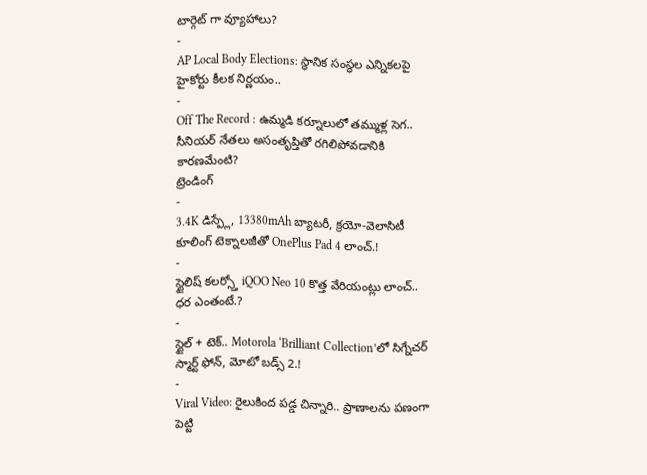టార్గెట్ గా వ్యూహాలు?
-
AP Local Body Elections: స్థానిక సంస్థల ఎన్నికలపై హైకోర్టు కీలక నిర్ణయం..
-
Off The Record : ఉమ్మడి కర్నూలులో తమ్ముళ్ల సెగ.. సీనియర్ నేతలు అసంతృప్తితో రగిలిపోవడానికి కారణమేంటి?
ట్రెండింగ్
-
3.4K డిస్ప్లే, 13380mAh బ్యాటరీ, క్రయో-వెలాసిటీ కూలింగ్ టెక్నాలజీతో OnePlus Pad 4 లాంచ్.!
-
స్టైలిష్ కలర్స్తో iQOO Neo 10 కొత్త వేరియంట్లు లాంచ్.. ధర ఎంతంటే.?
-
స్టైల్ + టెక్.. Motorola ‘Brilliant Collection’లో సిగ్నేచర్ స్మార్ట్ ఫోన్, మోటో బడ్స్ 2.!
-
Viral Video: రైలుకింద పడ్డ చిన్నారి.. ప్రాణాలను పణంగా పెట్టి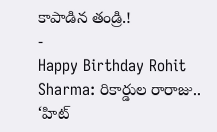కాపాడిన తండ్రి.!
-
Happy Birthday Rohit Sharma: రికార్డుల రారాజు.. ‘హిట్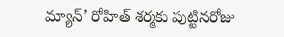మ్యాన్’ రోహిత్ శర్మకు పుట్టినరోజు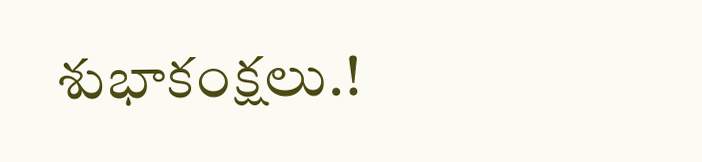శుభాకంక్షలు.!